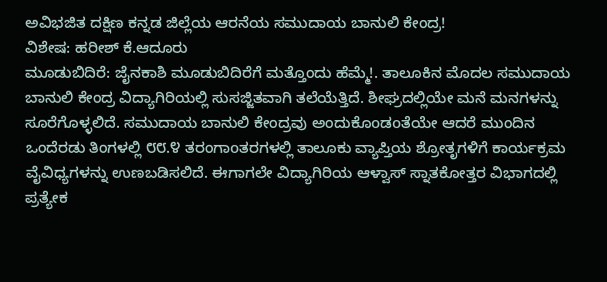ಅವಿಭಜಿತ ದಕ್ಷಿಣ ಕನ್ನಡ ಜಿಲ್ಲೆಯ ಆರನೆಯ ಸಮುದಾಯ ಬಾನುಲಿ ಕೇಂದ್ರ!
ವಿಶೇಷ: ಹರೀಶ್ ಕೆ.ಆದೂರು
ಮೂಡುಬಿದಿರೆ: ಜೈನಕಾಶಿ ಮೂಡುಬಿದಿರೆಗೆ ಮತ್ತೊಂದು ಹೆಮ್ಮೆ!. ತಾಲೂಕಿನ ಮೊದಲ ಸಮುದಾಯ ಬಾನುಲಿ ಕೇಂದ್ರ ವಿದ್ಯಾಗಿರಿಯಲ್ಲಿ ಸುಸಜ್ಜಿತವಾಗಿ ತಲೆಯೆತ್ತಿದೆ. ಶೀಘ್ರದಲ್ಲಿಯೇ ಮನೆ ಮನಗಳನ್ನು ಸೂರೆಗೊಳ್ಳಲಿದೆ. ಸಮುದಾಯ ಬಾನುಲಿ ಕೇಂದ್ರವು ಅಂದುಕೊoಡoತೆಯೇ ಆದರೆ ಮುಂದಿನ ಒಂದೆರಡು ತಿಂಗಳಲ್ಲಿ ೮೮.೪ ತರಂಗಾoತರಗಳಲ್ಲಿ ತಾಲೂಕು ವ್ಯಾಪ್ತಿಯ ಶ್ರೋತೃಗಳಿಗೆ ಕಾರ್ಯಕ್ರಮ ವೈವಿಧ್ಯಗಳನ್ನು ಉಣಬಡಿಸಲಿದೆ. ಈಗಾಗಲೇ ವಿದ್ಯಾಗಿರಿಯ ಆಳ್ವಾಸ್ ಸ್ನಾತಕೋತ್ತರ ವಿಭಾಗದಲ್ಲಿ ಪ್ರತ್ಯೇಕ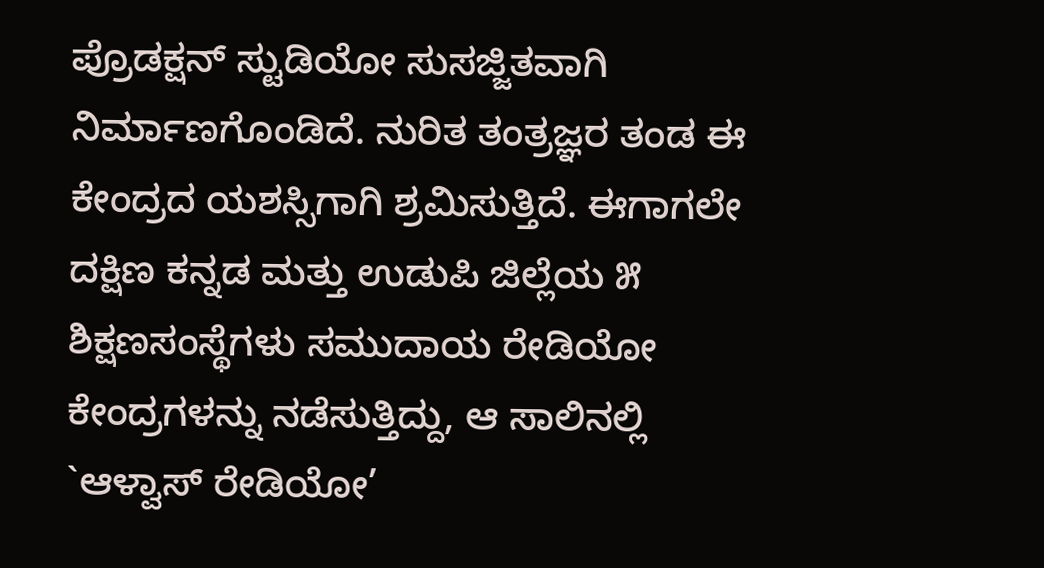ಪ್ರೊಡಕ್ಷನ್ ಸ್ಟುಡಿಯೋ ಸುಸಜ್ಜಿತವಾಗಿ ನಿರ್ಮಾಣಗೊಂಡಿದೆ. ನುರಿತ ತಂತ್ರಜ್ಞರ ತಂಡ ಈ ಕೇಂದ್ರದ ಯಶಸ್ಸಿಗಾಗಿ ಶ್ರಮಿಸುತ್ತಿದೆ. ಈಗಾಗಲೇ ದಕ್ಷಿಣ ಕನ್ನಡ ಮತ್ತು ಉಡುಪಿ ಜಿಲ್ಲೆಯ ೫ ಶಿಕ್ಷಣಸಂಸ್ಥೆಗಳು ಸಮುದಾಯ ರೇಡಿಯೋ ಕೇಂದ್ರಗಳನ್ನು ನಡೆಸುತ್ತಿದ್ದು, ಆ ಸಾಲಿನಲ್ಲಿ `ಆಳ್ವಾಸ್ ರೇಡಿಯೋ’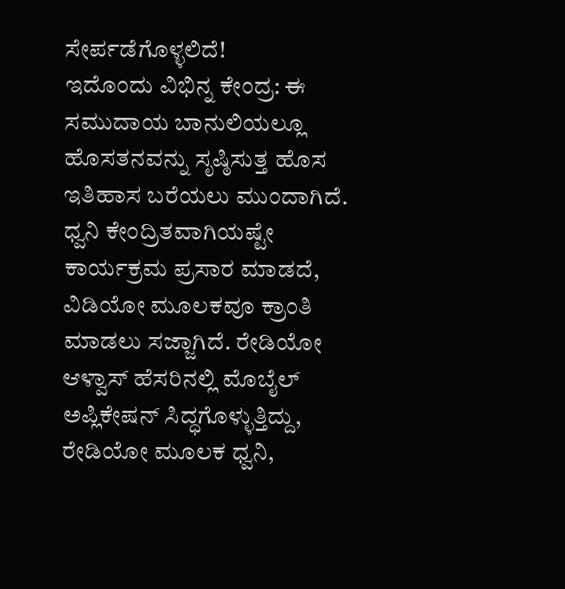ಸೇರ್ಪಡೆಗೊಳ್ಳಲಿದೆ!
ಇದೊಂದು ವಿಭಿನ್ನ ಕೇಂದ್ರ: ಈ ಸಮುದಾಯ ಬಾನುಲಿಯಲ್ಲೂ ಹೊಸತನವನ್ನು ಸೃಷ್ಠಿಸುತ್ತ ಹೊಸ ಇತಿಹಾಸ ಬರೆಯಲು ಮುಂದಾಗಿದೆ. ಧ್ವನಿ ಕೇಂದ್ರಿತವಾಗಿಯಷ್ಟೇ ಕಾರ್ಯಕ್ರಮ ಪ್ರಸಾರ ಮಾಡದೆ, ವಿಡಿಯೋ ಮೂಲಕವೂ ಕ್ರಾಂತಿ ಮಾಡಲು ಸಜ್ಜಾಗಿದೆ. ರೇಡಿಯೋ ಆಳ್ವಾಸ್ ಹೆಸರಿನಲ್ಲಿ ಮೊಬೈಲ್ ಅಪ್ಲಿಕೇಷನ್ ಸಿದ್ಧಗೊಳ್ಳುತ್ತಿದ್ದು, ರೇಡಿಯೋ ಮೂಲಕ ಧ್ವನಿ,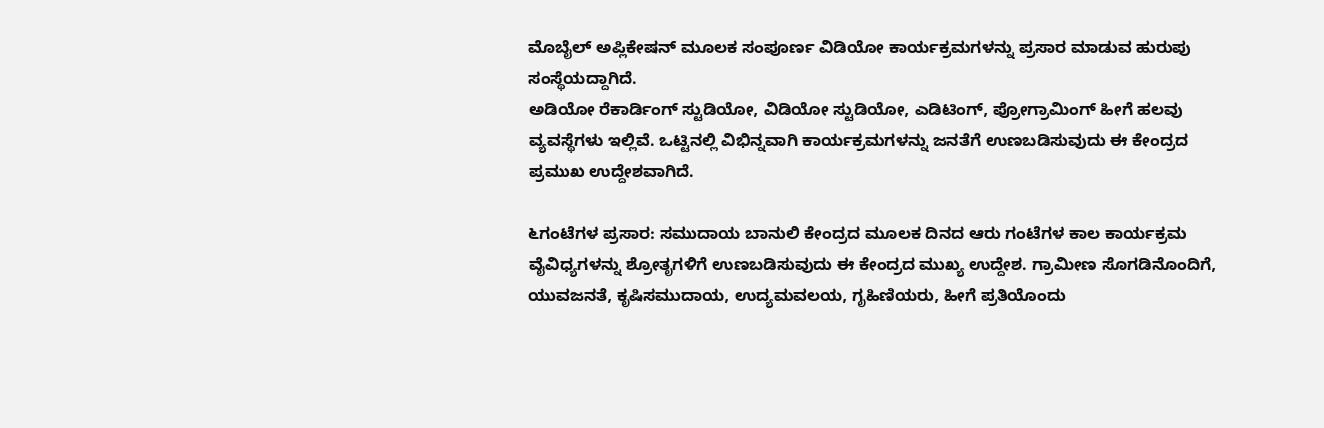ಮೊಬೈಲ್ ಅಪ್ಲಿಕೇಷನ್ ಮೂಲಕ ಸಂಪೂರ್ಣ ವಿಡಿಯೋ ಕಾರ್ಯಕ್ರಮಗಳನ್ನು ಪ್ರಸಾರ ಮಾಡುವ ಹುರುಪು ಸಂಸ್ಥೆಯದ್ದಾಗಿದೆ.
ಅಡಿಯೋ ರೆಕಾರ್ಡಿಂಗ್ ಸ್ಟುಡಿಯೋ, ವಿಡಿಯೋ ಸ್ಟುಡಿಯೋ, ಎಡಿಟಿಂಗ್, ಪ್ರೋಗ್ರಾಮಿಂಗ್ ಹೀಗೆ ಹಲವು ವ್ಯವಸ್ಥೆಗಳು ಇಲ್ಲಿವೆ. ಒಟ್ಟಿನಲ್ಲಿ ವಿಭಿನ್ನವಾಗಿ ಕಾರ್ಯಕ್ರಮಗಳನ್ನು ಜನತೆಗೆ ಉಣಬಡಿಸುವುದು ಈ ಕೇಂದ್ರದ ಪ್ರಮುಖ ಉದ್ದೇಶವಾಗಿದೆ.

೬ಗಂಟೆಗಳ ಪ್ರಸಾರ: ಸಮುದಾಯ ಬಾನುಲಿ ಕೇಂದ್ರದ ಮೂಲಕ ದಿನದ ಆರು ಗಂಟೆಗಳ ಕಾಲ ಕಾರ್ಯಕ್ರಮ ವೈವಿಧ್ಯಗಳನ್ನು ಶ್ರೋತೃಗಳಿಗೆ ಉಣಬಡಿಸುವುದು ಈ ಕೇಂದ್ರದ ಮುಖ್ಯ ಉದ್ದೇಶ. ಗ್ರಾಮೀಣ ಸೊಗಡಿನೊಂದಿಗೆ, ಯುವಜನತೆ, ಕೃಷಿಸಮುದಾಯ, ಉದ್ಯಮವಲಯ, ಗೃಹಿಣಿಯರು, ಹೀಗೆ ಪ್ರತಿಯೊಂದು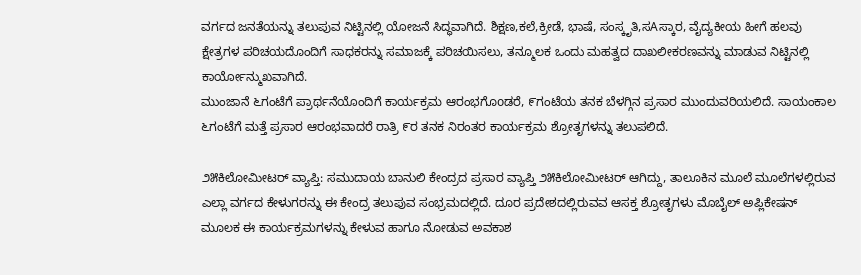ವರ್ಗದ ಜನತೆಯನ್ನು ತಲುಪುವ ನಿಟ್ಟಿನಲ್ಲಿ ಯೋಜನೆ ಸಿದ್ಧವಾಗಿದೆ. ಶಿಕ್ಷಣ,ಕಲೆ,ಕ್ರೀಡೆ, ಭಾಷೆ, ಸಂಸ್ಕೃತಿ,ಸAಸ್ಕಾರ, ವೈದ್ಯಕೀಯ ಹೀಗೆ ಹಲವು ಕ್ಷೇತ್ರಗಳ ಪರಿಚಯದೊಂದಿಗೆ ಸಾಧಕರನ್ನು ಸಮಾಜಕ್ಕೆ ಪರಿಚಯಿಸಲು, ತನ್ಮೂಲಕ ಒಂದು ಮಹತ್ವದ ದಾಖಲೀಕರಣವನ್ನು ಮಾಡುವ ನಿಟ್ಟಿನಲ್ಲಿ ಕಾರ್ಯೋನ್ಮುಖವಾಗಿದೆ.
ಮುಂಜಾನೆ ೬ಗಂಟೆಗೆ ಪ್ರಾರ್ಥನೆಯೊಂದಿಗೆ ಕಾರ್ಯಕ್ರಮ ಆರಂಭಗೊoಡರೆ, ೯ಗಂಟೆಯ ತನಕ ಬೆಳಗ್ಗಿನ ಪ್ರಸಾರ ಮುಂದುವರಿಯಲಿದೆ. ಸಾಯಂಕಾಲ ೬ಗಂಟೆಗೆ ಮತ್ತೆ ಪ್ರಸಾರ ಆರಂಭವಾದರೆ ರಾತ್ರಿ ೯ರ ತನಕ ನಿರಂತರ ಕಾರ್ಯಕ್ರಮ ಶ್ರೋತೃಗಳನ್ನು ತಲುಪಲಿದೆ.

೨೫ಕಿಲೋಮೀಟರ್ ವ್ಯಾಪ್ತಿ: ಸಮುದಾಯ ಬಾನುಲಿ ಕೇಂದ್ರದ ಪ್ರಸಾರ ವ್ಯಾಪ್ತಿ ೨೫ಕಿಲೋಮೀಟರ್ ಆಗಿದ್ದು, ತಾಲೂಕಿನ ಮೂಲೆ ಮೂಲೆಗಳಲ್ಲಿರುವ ಎಲ್ಲಾ ವರ್ಗದ ಕೇಳುಗರನ್ನು ಈ ಕೇಂದ್ರ ತಲುಪುವ ಸಂಭ್ರಮದಲ್ಲಿದೆ. ದೂರ ಪ್ರದೇಶದಲ್ಲಿರುವವ ಆಸಕ್ತ ಶ್ರೋತೃಗಳು ಮೊಬೈಲ್ ಅಪ್ಲಿಕೇಷನ್ ಮೂಲಕ ಈ ಕಾರ್ಯಕ್ರಮಗಳನ್ನು ಕೇಳುವ ಹಾಗೂ ನೋಡುವ ಅವಕಾಶ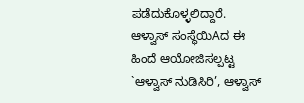ಪಡೆದುಕೊಳ್ಳಲಿದ್ದಾರೆ. ಆಳ್ವಾಸ್ ಸಂಸ್ಥೆಯಿAದ ಈ ಹಿಂದೆ ಆಯೋಜಿಸಲ್ಪಟ್ಟ `ಆಳ್ವಾಸ್ ನುಡಿಸಿರಿ’, ಆಳ್ವಾಸ್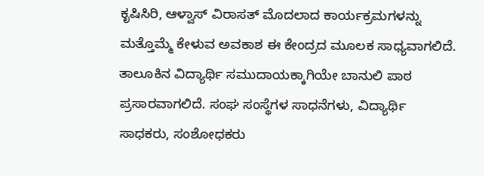ಕೃಷಿಸಿರಿ, ಆಳ್ವಾಸ್ ವಿರಾಸತ್ ಮೊದಲಾದ ಕಾರ್ಯಕ್ರಮಗಳನ್ನು ಮತ್ತೊಮ್ಮೆ ಕೇಳುವ ಅವಕಾಶ ಈ ಕೇಂದ್ರದ ಮೂಲಕ ಸಾಧ್ಯವಾಗಲಿದೆ. ತಾಲೂಕಿನ ವಿದ್ಯಾರ್ಥಿ ಸಮುದಾಯಕ್ಕಾಗಿಯೇ ಬಾನುಲಿ ಪಾಠ ಪ್ರಸಾರವಾಗಲಿದೆ. ಸಂಘ ಸಂಸ್ಥೆಗಳ ಸಾಧನೆಗಳು, ವಿದ್ಯಾರ್ಥಿ ಸಾಧಕರು, ಸಂಶೋಧಕರು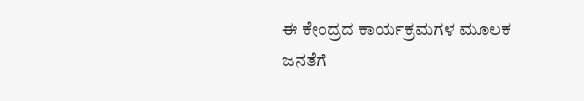ಈ ಕೇಂದ್ರದ ಕಾರ್ಯಕ್ರಮಗಳ ಮೂಲಕ ಜನತೆಗೆ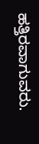ಹತ್ತಿರವಾಗುವರು.